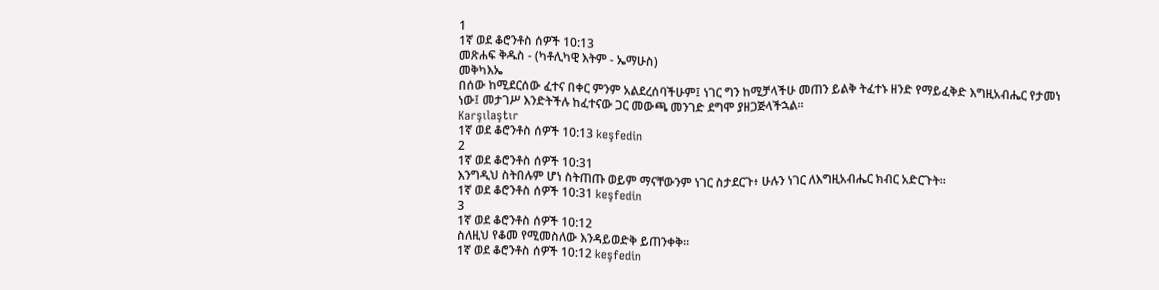1
1ኛ ወደ ቆሮንቶስ ሰዎች 10:13
መጽሐፍ ቅዱስ - (ካቶሊካዊ እትም - ኤማሁስ)
መቅካእኤ
በሰው ከሚደርሰው ፈተና በቀር ምንም አልደረሰባችሁም፤ ነገር ግን ከሚቻላችሁ መጠን ይልቅ ትፈተኑ ዘንድ የማይፈቅድ እግዚአብሔር የታመነ ነው፤ መታገሥ እንድትችሉ ከፈተናው ጋር መውጫ መንገድ ደግሞ ያዘጋጅላችኋል።
Karşılaştır
1ኛ ወደ ቆሮንቶስ ሰዎች 10:13 keşfedin
2
1ኛ ወደ ቆሮንቶስ ሰዎች 10:31
እንግዲህ ስትበሉም ሆነ ስትጠጡ ወይም ማናቸውንም ነገር ስታደርጉ፥ ሁሉን ነገር ለእግዚአብሔር ክብር አድርጉት።
1ኛ ወደ ቆሮንቶስ ሰዎች 10:31 keşfedin
3
1ኛ ወደ ቆሮንቶስ ሰዎች 10:12
ስለዚህ የቆመ የሚመስለው እንዳይወድቅ ይጠንቀቅ።
1ኛ ወደ ቆሮንቶስ ሰዎች 10:12 keşfedin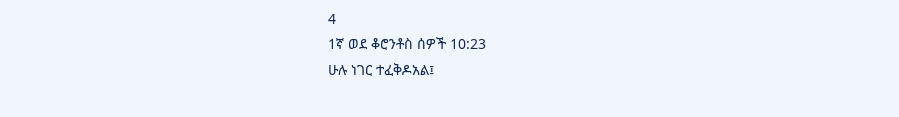4
1ኛ ወደ ቆሮንቶስ ሰዎች 10:23
ሁሉ ነገር ተፈቅዶአል፤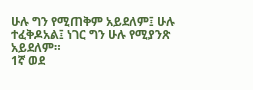ሁሉ ግን የሚጠቅም አይደለም፤ ሁሉ ተፈቅዶአል፤ ነገር ግን ሁሉ የሚያንጽ አይደለም።
1ኛ ወደ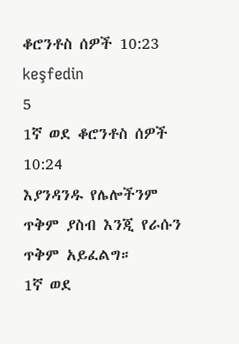ቆሮንቶስ ሰዎች 10:23 keşfedin
5
1ኛ ወደ ቆሮንቶስ ሰዎች 10:24
እያንዳንዱ የሌሎችንም ጥቅም ያስብ እንጂ የራሱን ጥቅም አይፈልግ።
1ኛ ወደ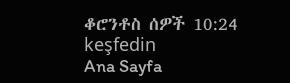ቆሮንቶስ ሰዎች 10:24 keşfedin
Ana Sayfa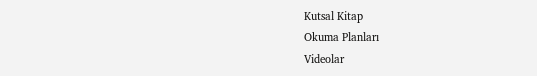Kutsal Kitap
Okuma Planları
Videolar